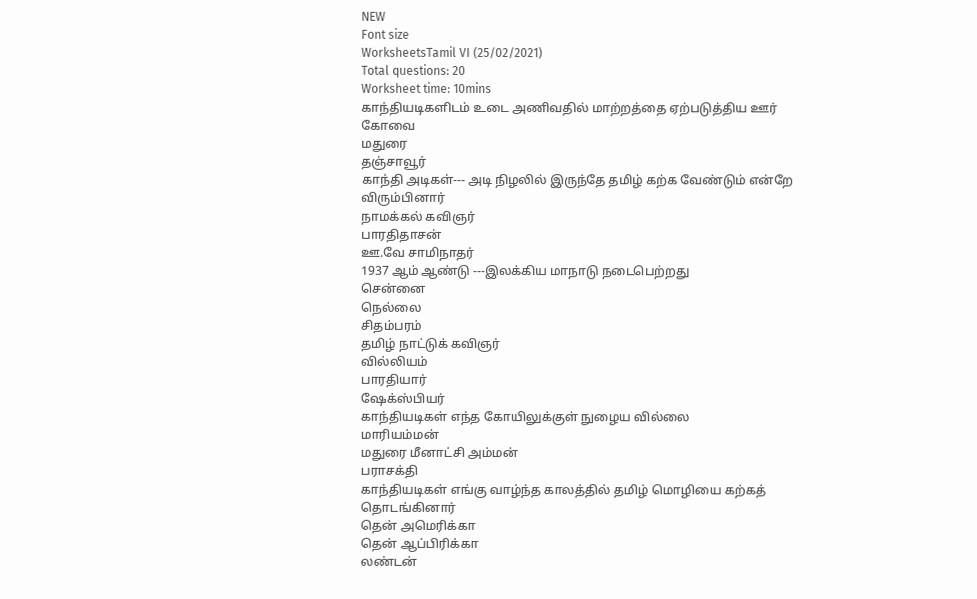NEW
Font size
WorksheetsTamil VI (25/02/2021)
Total questions: 20
Worksheet time: 10mins
காந்தியடிகளிடம் உடை அணிவதில் மாற்றத்தை ஏற்படுத்திய ஊர்
கோவை
மதுரை
தஞ்சாவூர்
காந்தி அடிகள்--- அடி நிழலில் இருந்தே தமிழ் கற்க வேண்டும் என்றே விரும்பினார்
நாமக்கல் கவிஞர்
பாரதிதாசன்
ஊ.வே சாமிநாதர்
1937 ஆம் ஆண்டு ---இலக்கிய மாநாடு நடைபெற்றது
சென்னை
நெல்லை
சிதம்பரம்
தமிழ் நாட்டுக் கவிஞர்
வில்லியம்
பாரதியார்
ஷேக்ஸ்பியர்
காந்தியடிகள் எந்த கோயிலுக்குள் நுழைய வில்லை
மாரியம்மன்
மதுரை மீனாட்சி அம்மன்
பராசக்தி
காந்தியடிகள் எங்கு வாழ்ந்த காலத்தில் தமிழ் மொழியை கற்கத் தொடங்கினார்
தென் அமெரிக்கா
தென் ஆப்பிரிக்கா
லண்டன்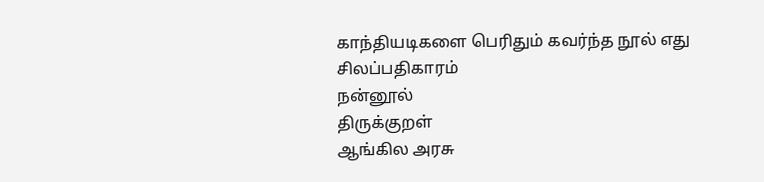காந்தியடிகளை பெரிதும் கவர்ந்த நூல் எது
சிலப்பதிகாரம்
நன்னூல்
திருக்குறள்
ஆங்கில அரசு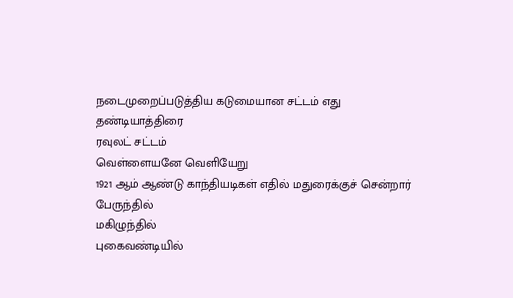நடைமுறைப்படுத்திய கடுமையான சட்டம் எது
தண்டியாத்திரை
ரவுலட் சட்டம்
வெள்ளையனே வெளியேறு
1921 ஆம் ஆண்டு காந்தியடிகள் எதில் மதுரைக்குச் சென்றார்
பேருந்தில்
மகிழுந்தில்
புகைவண்டியில்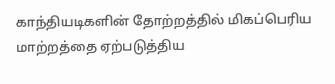காந்தியடிகளின் தோற்றத்தில் மிகப்பெரிய மாற்றத்தை ஏற்படுத்திய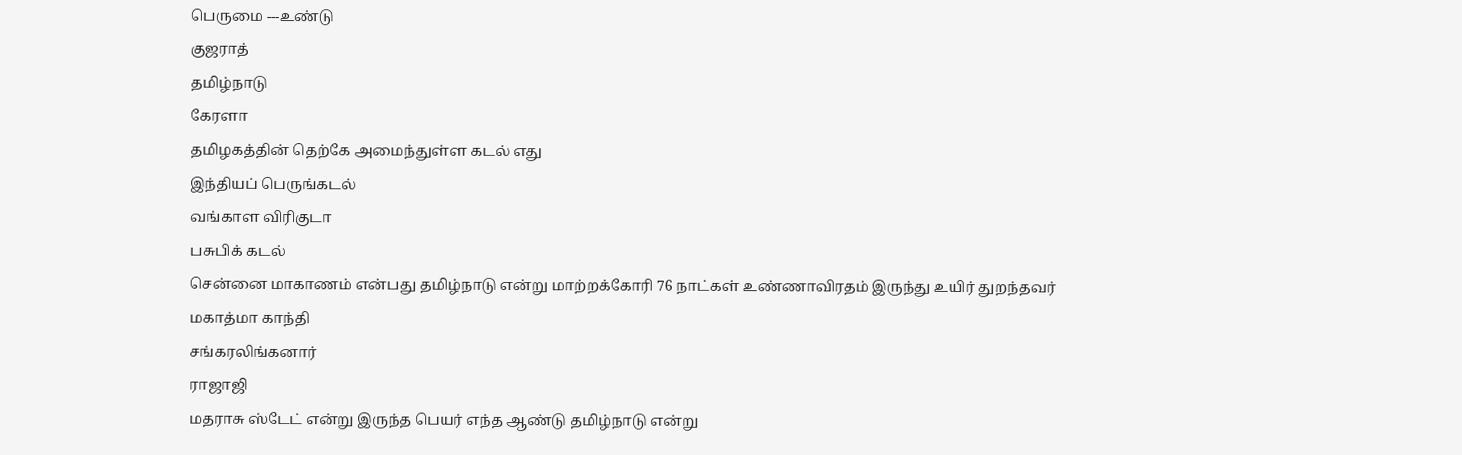பெருமை ---உண்டு
குஜராத்
தமிழ்நாடு
கேரளா
தமிழகத்தின் தெற்கே அமைந்துள்ள கடல் எது
இந்தியப் பெருங்கடல்
வங்காள விரிகுடா
பசுபிக் கடல்
சென்னை மாகாணம் என்பது தமிழ்நாடு என்று மாற்றக்கோரி 76 நாட்கள் உண்ணாவிரதம் இருந்து உயிர் துறந்தவர்
மகாத்மா காந்தி
சங்கரலிங்கனார்
ராஜாஜி
மதராசு ஸ்டேட் என்று இருந்த பெயர் எந்த ஆண்டு தமிழ்நாடு என்று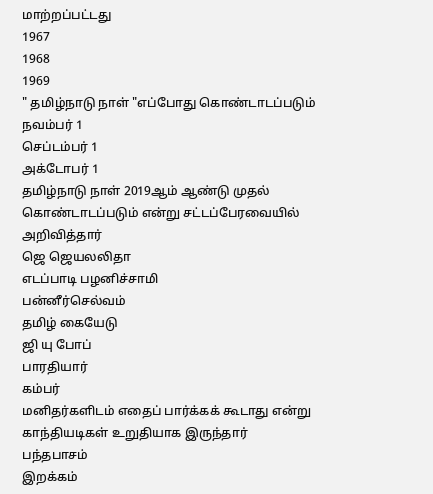மாற்றப்பட்டது
1967
1968
1969
" தமிழ்நாடு நாள் "எப்போது கொண்டாடப்படும்
நவம்பர் 1
செப்டம்பர் 1
அக்டோபர் 1
தமிழ்நாடு நாள் 2019ஆம் ஆண்டு முதல் கொண்டாடப்படும் என்று சட்டப்பேரவையில் அறிவித்தார்
ஜெ ஜெயலலிதா
எடப்பாடி பழனிச்சாமி
பன்னீர்செல்வம்
தமிழ் கையேடு
ஜி யு போப்
பாரதியார்
கம்பர்
மனிதர்களிடம் எதைப் பார்க்கக் கூடாது என்று காந்தியடிகள் உறுதியாக இருந்தார்
பந்தபாசம்
இறக்கம்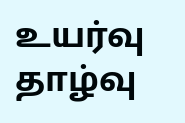உயர்வு தாழ்வு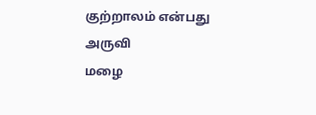குற்றாலம் என்பது
அருவி
மழை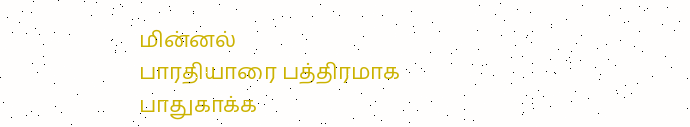மின்னல்
பாரதியாரை பத்திரமாக பாதுகாக்க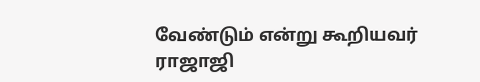வேண்டும் என்று கூறியவர்
ராஜாஜி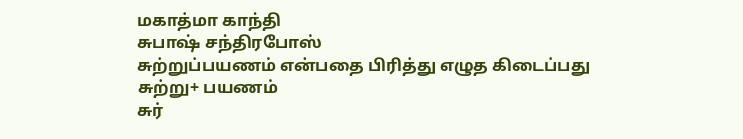மகாத்மா காந்தி
சுபாஷ் சந்திரபோஸ்
சுற்றுப்பயணம் என்பதை பிரித்து எழுத கிடைப்பது
சுற்று+ பயணம்
சுர்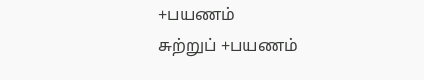+பயணம்
சுற்றுப் +பயணம்